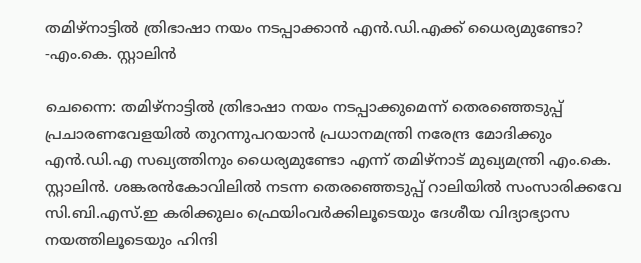തമിഴ്‌നാട്ടിൽ ത്രിഭാഷാ നയം നടപ്പാക്കാൻ എൻ.ഡി.എക്ക് ധൈര്യമുണ്ടോ? -എം.കെ. സ്റ്റാലിൻ

ചെന്നൈ: തമിഴ്‌നാട്ടിൽ ത്രിഭാഷാ നയം നടപ്പാക്കുമെന്ന് തെരഞ്ഞെടുപ്പ് പ്രചാരണവേളയിൽ തുറന്നുപറയാൻ പ്രധാനമന്ത്രി നരേന്ദ്ര മോദിക്കും എൻ.ഡി.എ സഖ്യത്തിനും ധൈര്യമുണ്ടോ എന്ന് തമിഴ്‌നാട് മുഖ്യമന്ത്രി എം.കെ. സ്റ്റാലിൻ. ശങ്കരൻകോവിലിൽ നടന്ന തെരഞ്ഞെടുപ്പ് റാലിയിൽ സംസാരിക്കവേ സി.ബി.എസ്.ഇ കരിക്കുലം ഫ്രെയിംവർക്കിലൂടെയും ദേശീയ വിദ്യാഭ്യാസ നയത്തിലൂടെയും ഹിന്ദി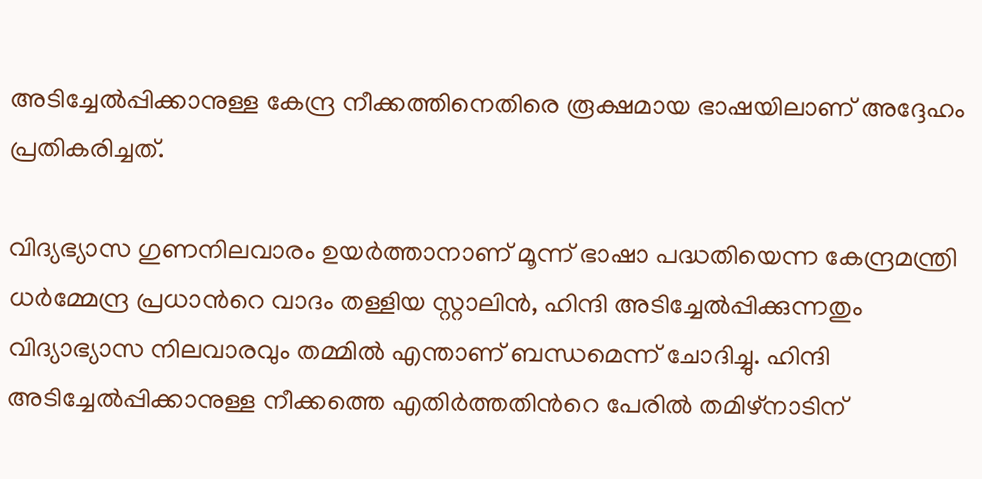അടിച്ചേൽപ്പിക്കാനുള്ള കേന്ദ്ര നീക്കത്തിനെതിരെ രൂക്ഷമായ ഭാഷയിലാണ് അദ്ദേഹം പ്രതികരിച്ചത്.

വിദ്യഭ്യാസ ഗുണനിലവാരം ഉയർത്താനാണ് മൂന്ന് ഭാഷാ പദ്ധതിയെന്ന കേന്ദ്രമന്ത്രി ധർമ്മേന്ദ്ര പ്രധാന്‍റെ വാദം തള്ളിയ സ്റ്റാലിൻ, ഹിന്ദി അടിച്ചേൽപ്പിക്കുന്നതും വിദ്യാഭ്യാസ നിലവാരവും തമ്മിൽ എന്താണ് ബന്ധമെന്ന് ചോദിച്ചു. ഹിന്ദി അടിച്ചേൽപ്പിക്കാനുള്ള നീക്കത്തെ എതിർത്തതിന്‍റെ പേരിൽ തമിഴ്‌നാടിന്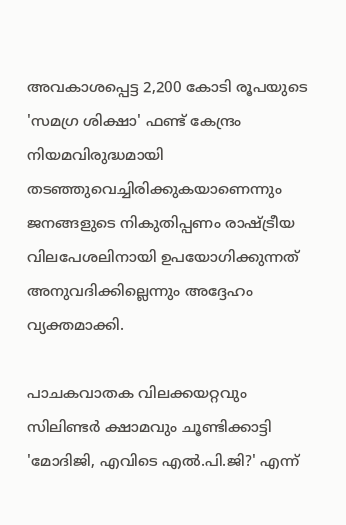അവകാശപ്പെട്ട 2,200 കോടി രൂപയുടെ 'സമഗ്ര ശിക്ഷാ' ഫണ്ട് കേന്ദ്രം നിയമവിരുദ്ധമായി തടഞ്ഞുവെച്ചിരിക്കുകയാണെന്നും ജനങ്ങളുടെ നികുതിപ്പണം രാഷ്ട്രീയ വിലപേശലിനായി ഉപയോഗിക്കുന്നത് അനുവദിക്കില്ലെന്നും അദ്ദേഹം വ്യക്തമാക്കി.

പാചകവാതക വിലക്കയറ്റവും സിലിണ്ടർ ക്ഷാമവും ചൂണ്ടിക്കാട്ടി 'മോദിജി, എവിടെ എൽ.പി.ജി?' എന്ന്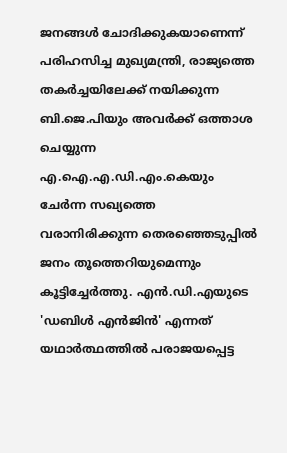ജനങ്ങൾ ചോദിക്കുകയാണെന്ന് പരിഹസിച്ച മുഖ്യമന്ത്രി, രാജ്യത്തെ തകർച്ചയിലേക്ക് നയിക്കുന്ന ബി.ജെ.പിയും അവർക്ക് ഒത്താശ ചെയ്യുന്ന എ.ഐ.എ.ഡി.എം.കെയും ചേർന്ന സഖ്യത്തെ വരാനിരിക്കുന്ന തെരഞ്ഞെടുപ്പിൽ ജനം തൂത്തെറിയുമെന്നും കൂട്ടിച്ചേർത്തു. എൻ.ഡി.എയുടെ 'ഡബിൾ എൻജിൻ' എന്നത് യഥാർത്ഥത്തിൽ പരാജയപ്പെട്ട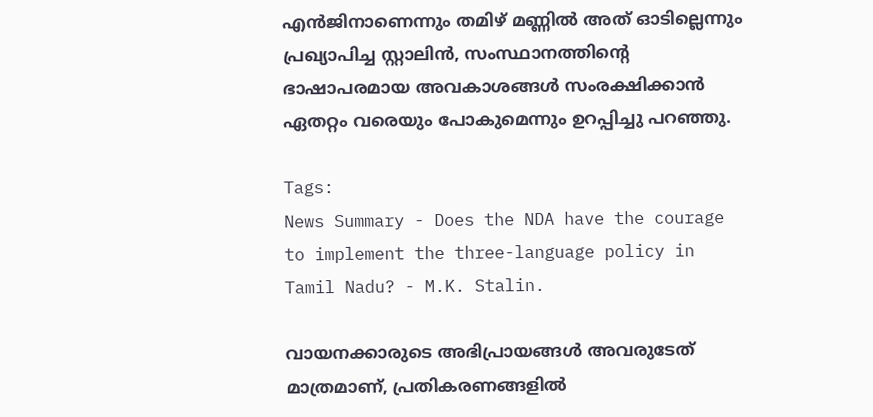എൻജിനാണെന്നും തമിഴ് മണ്ണിൽ അത് ഓടില്ലെന്നും പ്രഖ്യാപിച്ച സ്റ്റാലിൻ, സംസ്ഥാനത്തിന്‍റെ ഭാഷാപരമായ അവകാശങ്ങൾ സംരക്ഷിക്കാൻ ഏതറ്റം വരെയും പോകുമെന്നും ഉറപ്പിച്ചു പറഞ്ഞു.

Tags:
News Summary - Does the NDA have the courage to implement the three-language policy in Tamil Nadu? - M.K. Stalin.

വായനക്കാരുടെ അഭിപ്രായങ്ങള്‍ അവരുടേത് മാത്രമാണ്, പ്രതികരണങ്ങളിൽ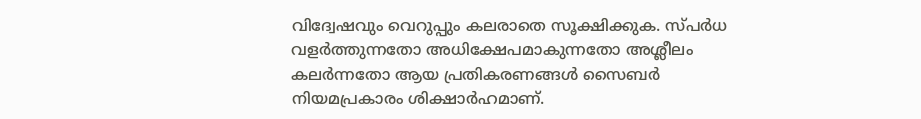വിദ്വേഷവും വെറുപ്പും കലരാതെ സൂക്ഷിക്കുക. സ്പർധ വളർത്തുന്നതോ അധിക്ഷേപമാകുന്നതോ അശ്ലീലം കലർന്നതോ ആയ പ്രതികരണങ്ങൾ സൈബർ നിയമപ്രകാരം ശിക്ഷാർഹമാണ്.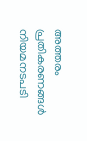അത്തരം പ്രതികരണങ്ങൾ നിയമനടപടി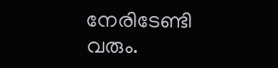നേരിടേണ്ടി വരും.